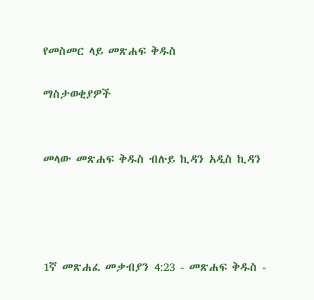የመስመር ላይ መጽሐፍ ቅዱስ

ማስታወቂያዎች


መላው መጽሐፍ ቅዱስ ብሉይ ኪዳን አዲስ ኪዳን




1ኛ መጽሐፈ መቃብያን 4:23 - መጽሐፍ ቅዱስ -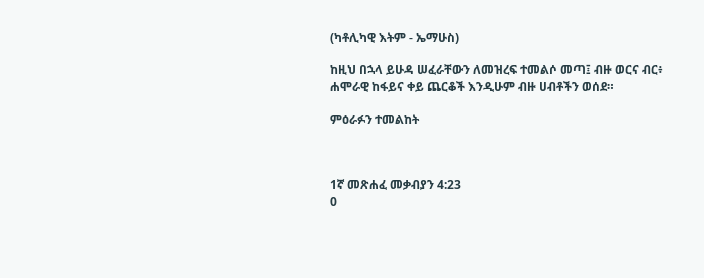(ካቶሊካዊ እትም - ኤማሁስ)

ከዚህ በኋላ ይሁዳ ሠፈራቸውን ለመዝረፍ ተመልሶ መጣ፤ ብዙ ወርና ብር፥ ሐሞራዊ ከፋይና ቀይ ጨርቆች እንዲሁም ብዙ ሀብቶችን ወሰደ።

ምዕራፉን ተመልከት



1ኛ መጽሐፈ መቃብያን 4:23
0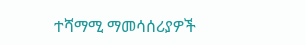ተሻማሚ ማመሳሰሪያዎች